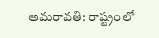అమరావతి: రాష్ట్రంలో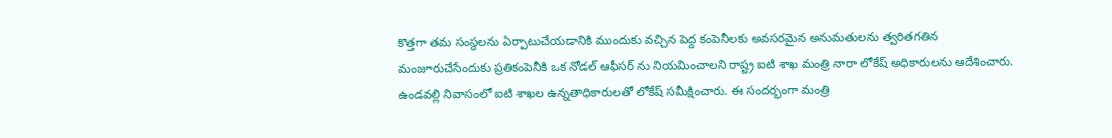కొత్తగా తమ సంస్థలను ఏర్పాటుచేయడానికి ముందుకు వచ్చిన పెద్ద కంపెనీలకు అవసరమైన అనుమతులను త్వరితగతిన మంజూరుచేసేందుకు ప్రతికంపెనీకి ఒక నోడల్ ఆఫీసర్ ను నియమించాలని రాష్ట్ర ఐటి శాఖ మంత్రి నారా లోకేష్ అధికారులను ఆదేశించారు. ఉండవల్లి నివాసంలో ఐటి శాఖల ఉన్నతాధికారులతో లోకేష్ సమీక్షించారు. ఈ సందర్భంగా మంత్రి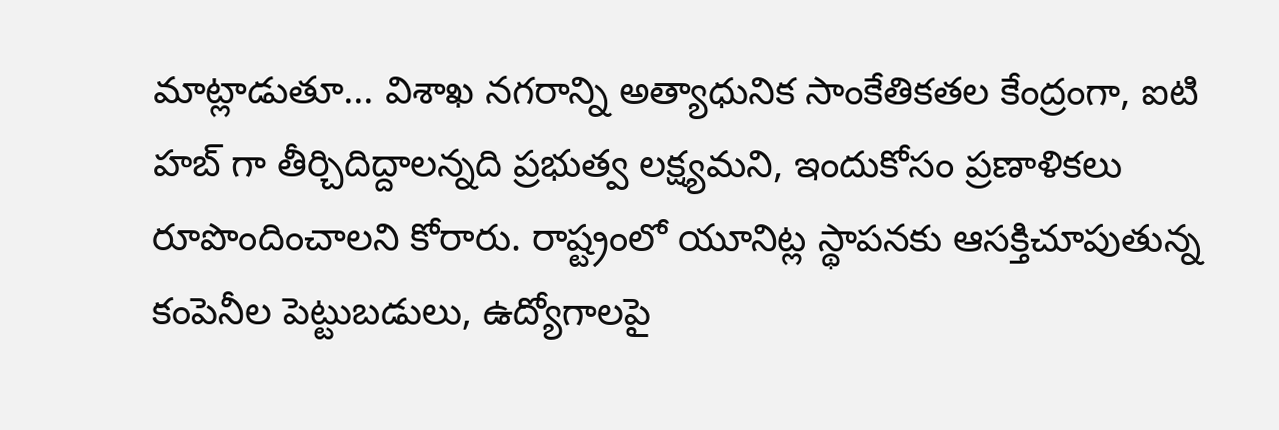మాట్లాడుతూ... విశాఖ నగరాన్ని అత్యాధునిక సాంకేతికతల కేంద్రంగా, ఐటి హబ్ గా తీర్చిదిద్దాలన్నది ప్రభుత్వ లక్ష్యమని, ఇందుకోసం ప్రణాళికలు రూపొందించాలని కోరారు. రాష్ట్రంలో యూనిట్ల స్థాపనకు ఆసక్తిచూపుతున్న కంపెనీల పెట్టుబడులు, ఉద్యోగాలపై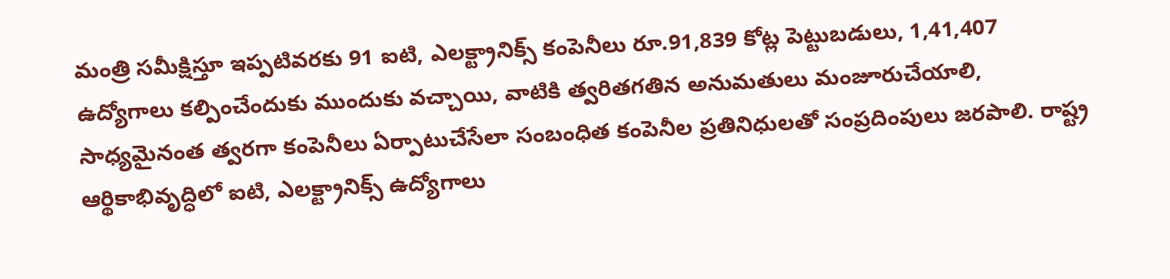మంత్రి సమీక్షిస్తూ ఇప్పటివరకు 91 ఐటి, ఎలక్ట్రానిక్స్ కంపెనీలు రూ.91,839 కోట్ల పెట్టుబడులు, 1,41,407 ఉద్యోగాలు కల్పించేందుకు ముందుకు వచ్చాయి, వాటికి త్వరితగతిన అనుమతులు మంజూరుచేయాలి, సాధ్యమైనంత త్వరగా కంపెనీలు ఏర్పాటుచేసేలా సంబంధిత కంపెనీల ప్రతినిధులతో సంప్రదింపులు జరపాలి. రాష్ట్ర ఆర్థికాభివృద్ధిలో ఐటి, ఎలక్ట్రానిక్స్ ఉద్యోగాలు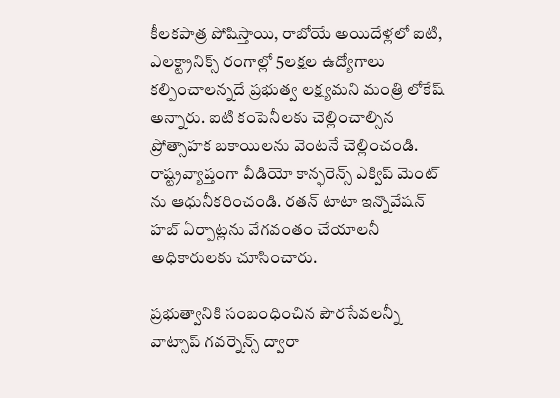కీలకపాత్ర పోషిస్తాయి, రాబోయే అయిదేళ్లలో ఐటి, ఎలక్ట్రానిక్స్ రంగాల్లో 5లక్షల ఉద్యోగాలు కల్పించాలన్నదే ప్రభుత్వ లక్ష్యమని మంత్రి లోకేష్ అన్నారు. ఐటి కంపెనీలకు చెల్లించాల్సిన ప్రోత్సాహక బకాయిలను వెంటనే చెల్లించండి. రాష్ట్రవ్యాప్తంగా వీడియో కాన్ఫరెన్స్ ఎక్విప్ మెంట్ ను ఆధునీకరించండి. రతన్ టాటా ఇన్నొవేషన్ హబ్ ఏర్పాట్లను వేగవంతం చేయాలనీ అధికారులకు చూసించారు.

ప్రభుత్వానికి సంబంధించిన పౌరసేవలన్నీ వాట్సాప్ గవర్నెన్స్ ద్వారా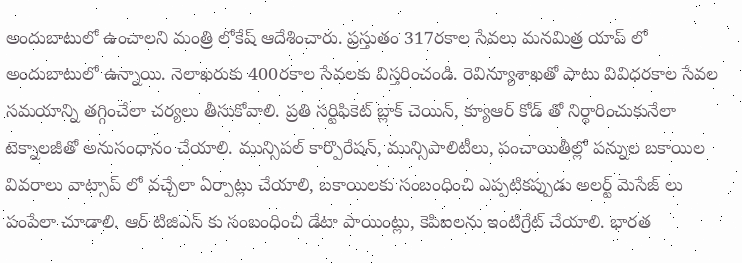అందుబాటులో ఉంచాలని మంత్రి లోకేష్ ఆదేశించారు. ప్రస్తుతం 317రకాల సేవలు మనమిత్ర యాప్ లో అందుబాటులో ఉన్నాయి. నెలాఖరుకు 400రకాల సేవలకు విస్తరించండి. రెవిన్యూశాఖతో పాటు వివిధరకాల సేవల సమయాన్ని తగ్గించేలా చర్యలు తీసుకోవాలి. ప్రతి సర్టిఫికెట్ బ్లాక్ చెయిన్, క్యూఆర్ కోడ్ తో నిర్థారించుకునేలా టెక్నాలజీతో అనుసంధానం చేయాలి. మున్సిపల్ కార్పొరేషన్, మున్సిపాలిటీలు, పంచాయితీల్లో పన్నుల బకాయిల వివరాలు వాట్సాప్ లో వచ్చేలా ఏర్పాట్లు చేయాలి, బకాయిలకు సంబంధించి ఎప్పటికప్పుడు అలర్ట్ మెసేజ్ లు పంపేలా చూడాలి. ఆర్ టిజిఎస్ కు సంబంధించి డేటా పాయింట్లు, కెపిఐలను ఇంటిగ్రేట్ చేయాలి. భారత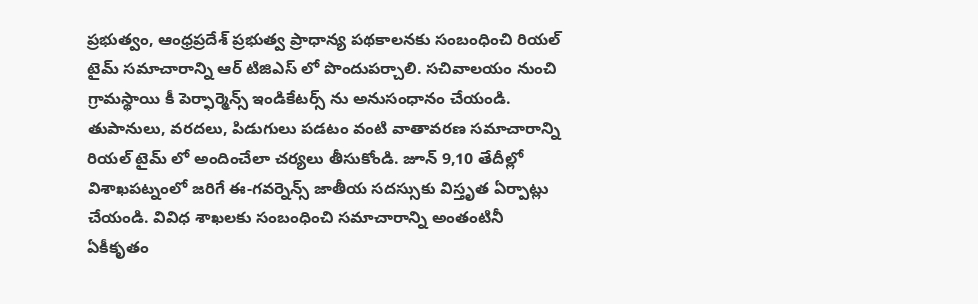ప్రభుత్వం, ఆంధ్రప్రదేశ్ ప్రభుత్వ ప్రాధాన్య పథకాలనకు సంబంధించి రియల్ టైమ్ సమాచారాన్ని ఆర్ టిజిఎస్ లో పొందుపర్చాలి. సచివాలయం నుంచి గ్రామస్థాయి కీ పెర్ఫార్మెన్స్ ఇండికేటర్స్ ను అనుసంధానం చేయండి. తుపానులు, వరదలు, పిడుగులు పడటం వంటి వాతావరణ సమాచారాన్ని రియల్ టైమ్ లో అందించేలా చర్యలు తీసుకోండి. జూన్ 9,10 తేదీల్లో విశాఖపట్నంలో జరిగే ఈ-గవర్నెన్స్ జాతీయ సదస్సుకు విస్తృత ఏర్పాట్లు చేయండి. వివిధ శాఖలకు సంబంధించి సమాచారాన్ని అంతంటినీ ఏకీకృతం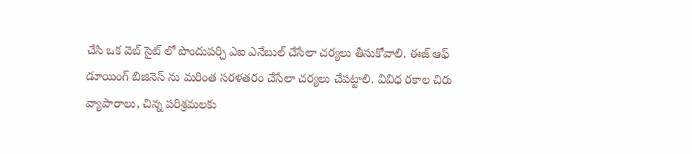చేసి ఒక వెబ్ సైట్ లో పొందుపర్చి ఎఐ ఎనేబుల్ చేసేలా చర్యలు తీసుకోవాలి. ఈజ్ ఆఫ్ డూయింగ్ బిజినెస్ ను మరింత సరళతరం చేసేలా చర్యలు చేపట్టాలి. వివిధ రకాల చిరు వ్యాపారాలు, చిన్న పరిశ్రమలకు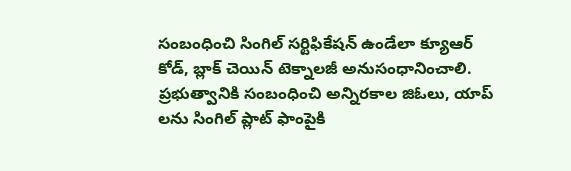సంబంధించి సింగిల్ సర్టిఫికేషన్ ఉండేలా క్యూఆర్ కోడ్, బ్లాక్ చెయిన్ టెక్నాలజీ అనుసంధానించాలి. ప్రభుత్వానికి సంబంధించి అన్నిరకాల జిఓలు, యాప్ లను సింగిల్ ప్లాట్ ఫాంపైకి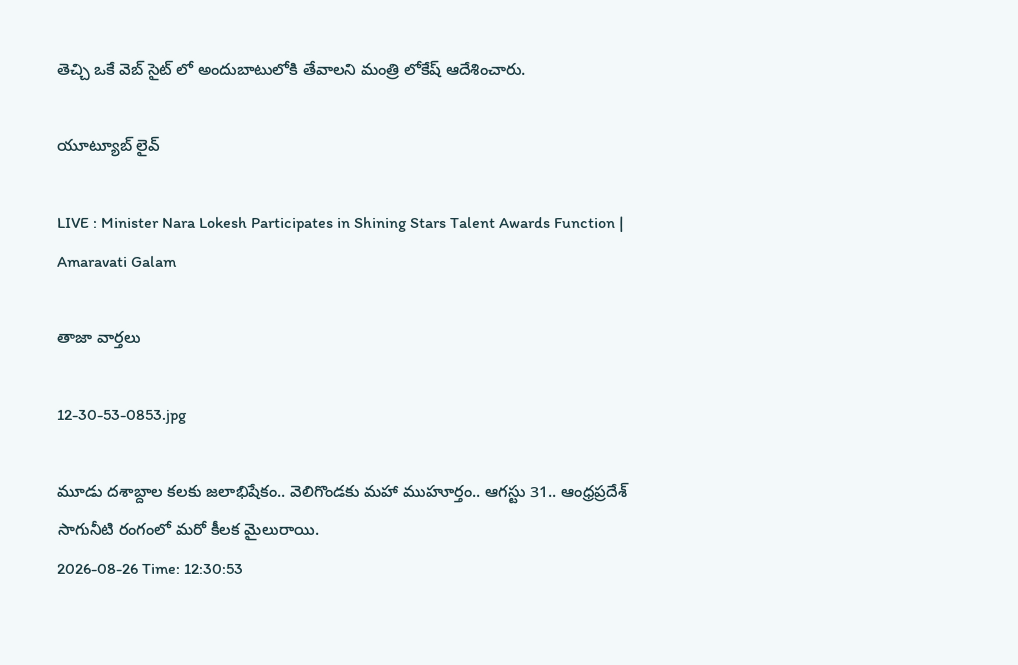తెచ్చి ఒకే వెబ్ సైట్ లో అందుబాటులోకి తేవాలని మంత్రి లోకేష్ ఆదేశించారు.

యూట్యూబ్ లైవ్

LIVE : Minister Nara Lokesh Participates in Shining Stars Talent Awards Function | Amaravati Galam

తాజా వార్తలు

12-30-53-0853.jpg

మూడు దశాబ్దాల కలకు జలాభిషేకం.. వెలిగొండకు మహా ముహూర్తం.. ఆగస్టు 31.. ఆంధ్రప్రదేశ్ సాగునీటి రంగంలో మరో కీలక మైలురాయి.
2026-08-26 Time: 12:30:53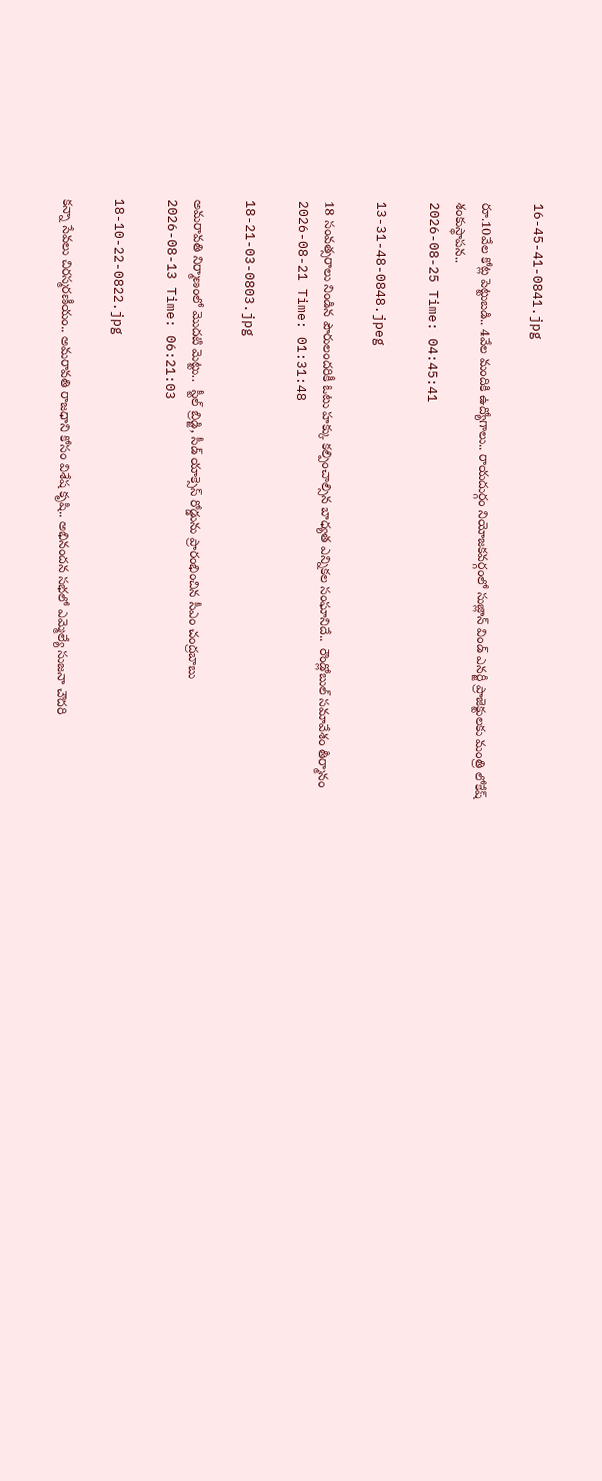16-45-41-0841.jpg

రూ.10వేల కోట్ల పెట్టుబడి.. 4వేల మందికి ఉద్యోగాలు.. రాయదుర్గం నియోజకవర్గంలో సుజ్లాన్ విండ్ ఎనర్జీ ప్రాజెక్టులకు మంత్రి లోకేష్ శంకుస్థాపన..
2026-08-25 Time: 04:45:41

13-31-48-0848.jpeg

18 సంవత్సరాలు నిండిన పౌరులందరికీ ఓటు హక్కు కల్పించాల్సిన బాధ్యత ఎన్నికల సంఘానిదే..  రౌండ్లోబుల్ సమావేశం తీర్మానం
2026-08-21 Time: 01:31:48

18-21-03-0803.jpg

అమరావతి నిర్మాణంలో మొదటి మెట్టు..  స్టీల్ బ్రిడ్జి, సీడ్ యాక్సెస్ రోడ్డును ప్రారంభించిన సీఎం చంద్రబాబు
2026-08-13 Time: 06:21:03

18-10-22-0822.jpg

కన్నా సేవలు చిరస్మరణీయం.. అమరావతి రాజధాని కోసం విశేష కృషి.. అభినందన సభలో ఎమ్మెల్యే సుజనా చౌదరి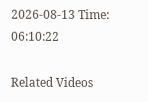2026-08-13 Time: 06:10:22

Related Videos